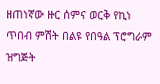ዘጠነኛው ዙር ሰምና ወርቅ የኪነ ጥበብ ምሽት በልዩ የበዓል ፕሮግራም ዝግጅት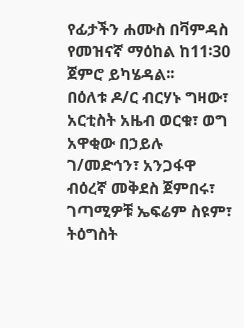የፊታችን ሐሙስ በቫምዳስ የመዝናኛ ማዕከል ከ11፡30 ጀምሮ ይካሄዳል፡፡
በዕለቱ ዶ/ር ብርሃኑ ግዛው፣ አርቲስት አዜብ ወርቁ፣ ወግ አዋቂው በኃይሉ ገ/መድኅን፣ አንጋፋዋ ብዕረኛ መቅደስ ጀምበሩ፣ ገጣሚዎቹ ኤፍሬም ስዩም፣ ትዕግስት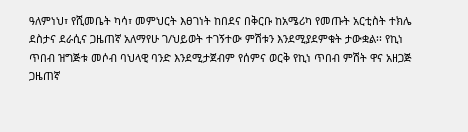ዓለምነህ፣ የሺመቤት ካሳ፣ መምህርት እፀገነት ከበደና በቅርቡ ከአሜሪካ የመጡት አርቲስት ተክሌ ደስታና ደራሲና ጋዜጠኛ አለማየሁ ገ/ህይወት ተገኝተው ምሽቱን እንደሚያደምቁት ታውቋል፡፡ የኪነ ጥበብ ዝግጅቱ መሶብ ባህላዊ ባንድ እንደሚታጀብም የሰምና ወርቅ የኪነ ጥበብ ምሽት ዋና አዘጋጅ ጋዜጠኛ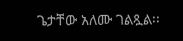ጌታቸው አለሙ ገልጿል፡፡